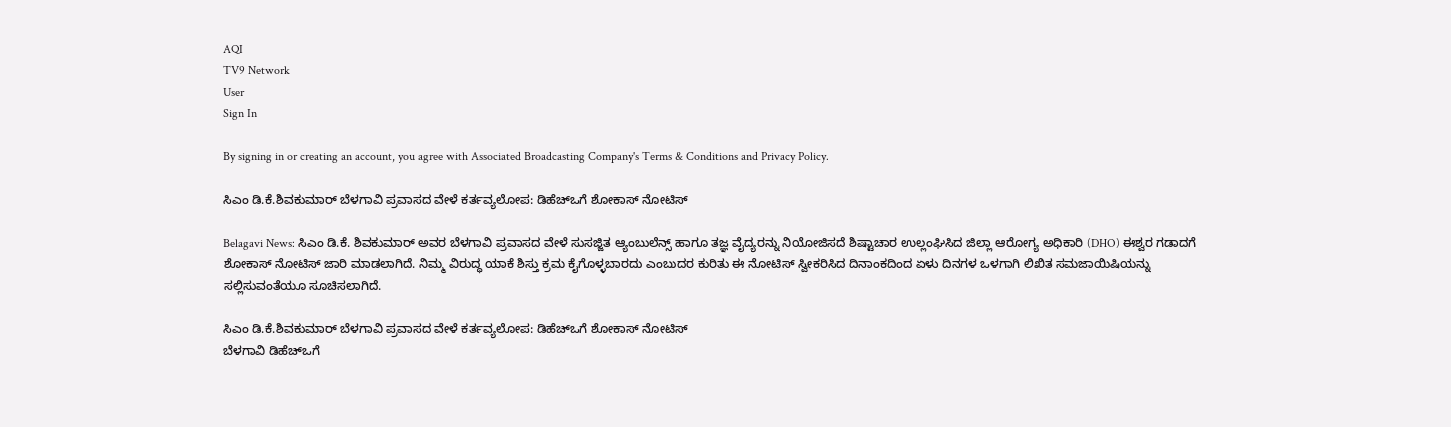AQI
TV9 Network
User
Sign In

By signing in or creating an account, you agree with Associated Broadcasting Company's Terms & Conditions and Privacy Policy.

ಸಿಎಂ ಡಿ.ಕೆ.ಶಿವಕುಮಾರ್‌ ಬೆಳಗಾವಿ ಪ್ರವಾಸದ ವೇಳೆ ಕರ್ತವ್ಯಲೋಪ: ಡಿಹೆಚ್‌ಒಗೆ ಶೋಕಾಸ್ ನೋಟಿಸ್

Belagavi News: ಸಿಎಂ ಡಿ.ಕೆ. ಶಿವಕುಮಾರ್ ಅವರ ಬೆಳಗಾವಿ ಪ್ರವಾಸದ ವೇಳೆ ಸುಸಜ್ಜಿತ ಆ್ಯಂಬುಲೆನ್ಸ್ ಹಾಗೂ ತಜ್ಞ ವೈದ್ಯರನ್ನು ನಿಯೋಜಿಸದೆ ಶಿಷ್ಟಾಚಾರ ಉಲ್ಲಂಘಿಸಿದ ಜಿಲ್ಲಾ ಆರೋಗ್ಯ ಅಧಿಕಾರಿ (DHO) ಈಶ್ವರ ಗಡಾದಗೆ ಶೋಕಾಸ್ ನೋಟಿಸ್ ಜಾರಿ ಮಾಡಲಾಗಿದೆ. ನಿಮ್ಮ ವಿರುದ್ಧ ಯಾಕೆ ಶಿಸ್ತು ಕ್ರಮ ಕೈಗೊಳ್ಳಬಾರದು ಎಂಬುದರ ಕುರಿತು ಈ ನೋಟಿಸ್ ಸ್ವೀಕರಿಸಿದ ದಿನಾಂಕದಿಂದ ಏಳು ದಿನಗಳ ಒಳಗಾಗಿ ಲಿಖಿತ ಸಮಜಾಯಿಷಿಯನ್ನು ಸಲ್ಲಿಸುವಂತೆಯೂ ಸೂಚಿಸಲಾಗಿದೆ.

ಸಿಎಂ ಡಿ.ಕೆ.ಶಿವಕುಮಾರ್‌ ಬೆಳಗಾವಿ ಪ್ರವಾಸದ ವೇಳೆ ಕರ್ತವ್ಯಲೋಪ: ಡಿಹೆಚ್‌ಒಗೆ ಶೋಕಾಸ್ ನೋಟಿಸ್
ಬೆಳಗಾವಿ ಡಿಹೆಚ್‌ಒಗೆ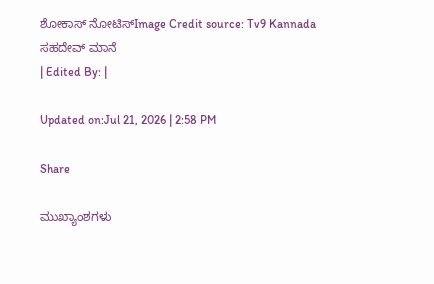ಶೋಕಾಸ್ ನೋಟಿಸ್Image Credit source: Tv9 Kannada
ಸಹದೇವ್ ಮಾನೆ
| Edited By: |

Updated on:Jul 21, 2026 | 2:58 PM

Share

ಮುಖ್ಯಾಂಶಗಳು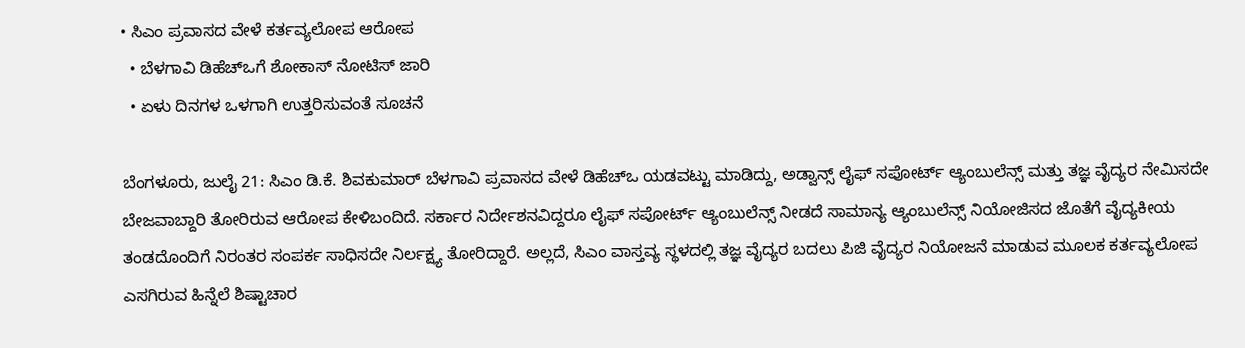• ಸಿಎಂ ಪ್ರವಾಸದ ವೇಳೆ ಕರ್ತವ್ಯಲೋಪ ಆರೋಪ
  • ಬೆಳಗಾವಿ ಡಿಹೆಚ್ಒಗೆ ಶೋಕಾಸ್ ನೋಟಿಸ್ ಜಾರಿ
  • ಏಳು ದಿನಗಳ ಒಳಗಾಗಿ ಉತ್ತರಿಸುವಂತೆ ಸೂಚನೆ

ಬೆಂಗಳೂರು, ಜುಲೈ 21: ಸಿಎಂ ಡಿ.ಕೆ. ಶಿವಕುಮಾರ್‌ ಬೆಳಗಾವಿ ಪ್ರವಾಸದ ವೇಳೆ ಡಿಹೆಚ್‌ಒ ಯಡವಟ್ಟು ಮಾಡಿದ್ದು, ಅಡ್ವಾನ್ಸ್ ಲೈಫ್‌ ಸಪೋರ್ಟ್ ಆ್ಯಂಬುಲೆನ್ಸ್ ಮತ್ತು ತಜ್ಞ ವೈದ್ಯರ ನೇಮಿಸದೇ ಬೇಜವಾಬ್ದಾರಿ ತೋರಿರುವ ಆರೋಪ ಕೇಳಿಬಂದಿದೆ. ಸರ್ಕಾರ ನಿರ್ದೇಶನವಿದ್ದರೂ ಲೈಫ್‌ ಸಪೋರ್ಟ್ ಆ್ಯಂಬುಲೆನ್ಸ್ ನೀಡದೆ ಸಾಮಾನ್ಯ ಆ್ಯಂಬುಲೆನ್ಸ್ ನಿಯೋಜಿಸದ ಜೊತೆಗೆ ವೈದ್ಯಕೀಯ ತಂಡದೊಂದಿಗೆ ನಿರಂತರ ಸಂಪರ್ಕ ಸಾಧಿಸದೇ ನಿರ್ಲಕ್ಷ್ಯ ತೋರಿದ್ದಾರೆ. ಅಲ್ಲದೆ, ಸಿಎಂ ವಾಸ್ತವ್ಯ ಸ್ಥಳದಲ್ಲಿ ತಜ್ಞ ವೈದ್ಯರ ಬದಲು ಪಿಜಿ ವೈದ್ಯರ ನಿಯೋಜನೆ ಮಾಡುವ ಮೂಲಕ ಕರ್ತವ್ಯಲೋಪ ಎಸಗಿರುವ ಹಿನ್ನೆಲೆ ಶಿಷ್ಟಾಚಾರ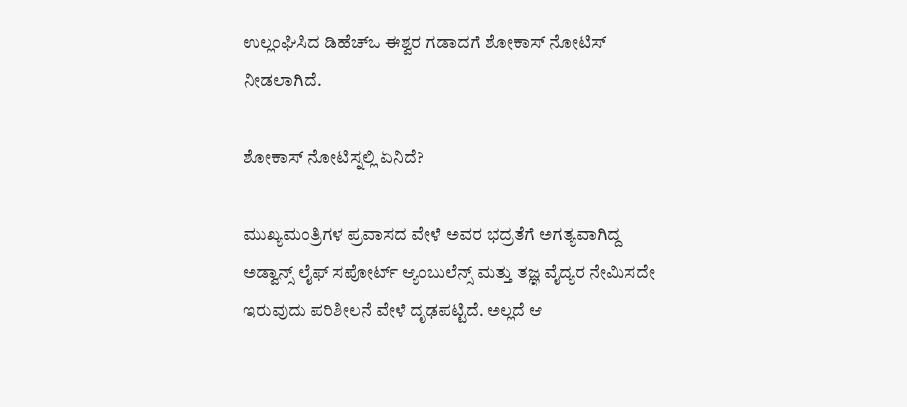ಉಲ್ಲಂಘಿಸಿದ ಡಿಹೆಚ್‌ಒ ಈಶ್ವರ ಗಡಾದಗೆ ಶೋಕಾಸ್ ನೋಟಿಸ್ ನೀಡಲಾಗಿದೆ.

ಶೋಕಾಸ್ ನೋಟಿಸ್ನಲ್ಲಿ ಏನಿದೆ?

ಮುಖ್ಯಮಂತ್ರಿಗಳ ಪ್ರವಾಸದ ವೇಳೆ ಅವರ ಭದ್ರತೆಗೆ ಅಗತ್ಯವಾಗಿದ್ದ ಅಡ್ವಾನ್ಸ್ ಲೈಫ್‌ ಸಪೋರ್ಟ್ ಆ್ಯಂಬುಲೆನ್ಸ್ ಮತ್ತು ತಜ್ಞ ವೈದ್ಯರ ನೇಮಿಸದೇ ಇರುವುದು ಪರಿಶೀಲನೆ ವೇಳೆ ದೃಢಪಟ್ಟಿದೆ. ಅಲ್ಲದೆ ಆ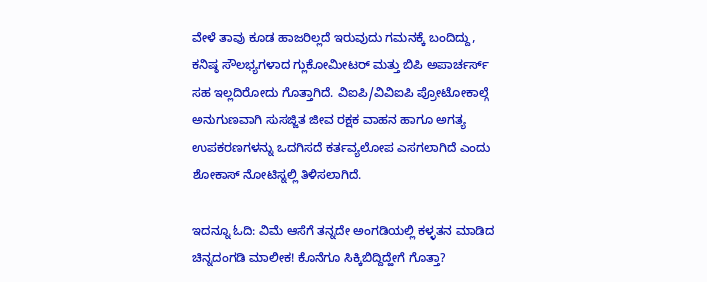ವೇಳೆ ತಾವು ಕೂಡ ಹಾಜರಿಲ್ಲದೆ ಇರುವುದು ಗಮನಕ್ಕೆ ಬಂದಿದ್ದು, ಕನಿಷ್ಠ ಸೌಲಭ್ಯಗಳಾದ ಗ್ಲುಕೋಮೀಟರ್ ಮತ್ತು ಬಿಪಿ ಅಪಾರ್ಚರ್ಸ್ ಸಹ ಇಲ್ಲದಿರೋದು ಗೊತ್ತಾಗಿದೆ. ವಿಐಪಿ/ವಿವಿಐಪಿ ಪ್ರೋಟೋಕಾಲ್ಗೆ ಅನುಗುಣವಾಗಿ ಸುಸಜ್ಜಿತ ಜೀವ ರಕ್ಷಕ ವಾಹನ ಹಾಗೂ ಅಗತ್ಯ ಉಪಕರಣಗಳನ್ನು ಒದಗಿಸದೆ ಕರ್ತವ್ಯಲೋಪ ಎಸಗಲಾಗಿದೆ ಎಂದು ಶೋಕಾಸ್ ನೋಟಿಸ್ನಲ್ಲಿ ತಿಳಿಸಲಾಗಿದೆ.

ಇದನ್ನೂ ಓದಿ: ವಿಮೆ ಆಸೆಗೆ ತನ್ನದೇ ಅಂಗಡಿಯಲ್ಲಿ ಕಳ್ಳತನ ಮಾಡಿದ ಚಿನ್ನದಂಗಡಿ ಮಾಲೀಕ! ಕೊನೆಗೂ ಸಿಕ್ಕಿಬಿದ್ದಿದ್ಹೇಗೆ ಗೊತ್ತಾ?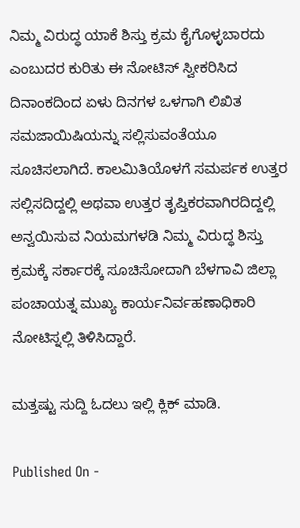ನಿಮ್ಮ ವಿರುದ್ಧ ಯಾಕೆ ಶಿಸ್ತು ಕ್ರಮ ಕೈಗೊಳ್ಳಬಾರದು ಎಂಬುದರ ಕುರಿತು ಈ ನೋಟಿಸ್ ಸ್ವೀಕರಿಸಿದ ದಿನಾಂಕದಿಂದ ಏಳು ದಿನಗಳ ಒಳಗಾಗಿ ಲಿಖಿತ ಸಮಜಾಯಿಷಿಯನ್ನು ಸಲ್ಲಿಸುವಂತೆಯೂ ಸೂಚಿಸಲಾಗಿದೆ. ಕಾಲಮಿತಿಯೊಳಗೆ ಸಮರ್ಪಕ ಉತ್ತರ ಸಲ್ಲಿಸದಿದ್ದಲ್ಲಿ ಅಥವಾ ಉತ್ತರ ತೃಪ್ತಿಕರವಾಗಿರದಿದ್ದಲ್ಲಿ ಅನ್ವಯಿಸುವ ನಿಯಮಗಳಡಿ ನಿಮ್ಮ ವಿರುದ್ಧ ಶಿಸ್ತು ಕ್ರಮಕ್ಕೆ ಸರ್ಕಾರಕ್ಕೆ ಸೂಚಿಸೋದಾಗಿ ಬೆಳಗಾವಿ ಜಿಲ್ಲಾ ಪಂಚಾಯತ್ನ ಮುಖ್ಯ ಕಾರ್ಯನಿರ್ವಹಣಾಧಿಕಾರಿ ನೋಟಿಸ್ನಲ್ಲಿ ತಿಳಿಸಿದ್ದಾರೆ.

ಮತ್ತಷ್ಟು ಸುದ್ದಿ ಓದಲು ಇಲ್ಲಿ ಕ್ಲಿಕ್ ಮಾಡಿ.

Published On -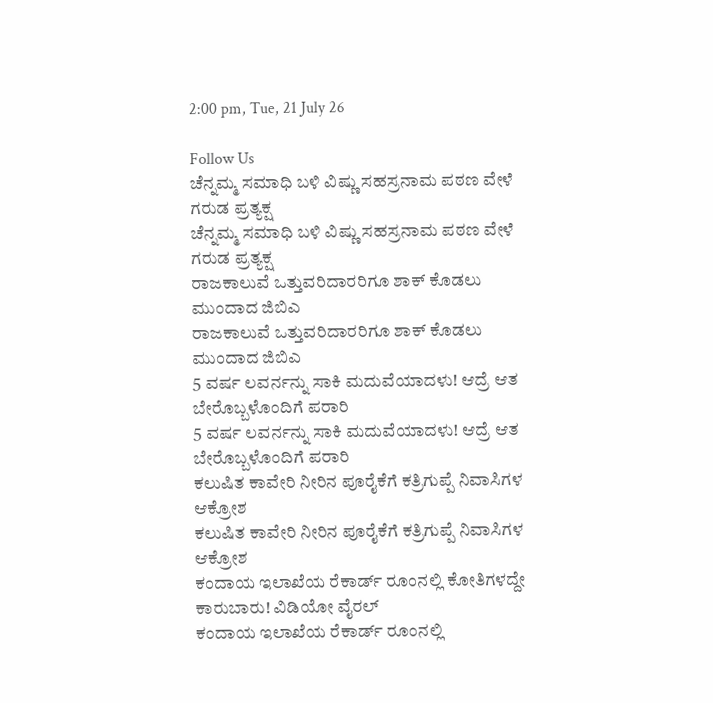2:00 pm, Tue, 21 July 26

Follow Us
ಚೆನ್ನಮ್ಮ ಸಮಾಧಿ ಬಳಿ ವಿಷ್ಣು ಸಹಸ್ರನಾಮ ಪಠಣ ವೇಳೆ ಗರುಡ ಪ್ರತ್ಯಕ್ಷ
ಚೆನ್ನಮ್ಮ ಸಮಾಧಿ ಬಳಿ ವಿಷ್ಣು ಸಹಸ್ರನಾಮ ಪಠಣ ವೇಳೆ ಗರುಡ ಪ್ರತ್ಯಕ್ಷ
ರಾಜಕಾಲುವೆ ಒತ್ತುವರಿದಾರರಿಗೂ ಶಾಕ್ ಕೊಡಲು ಮುಂದಾದ ಜಿಬಿಎ
ರಾಜಕಾಲುವೆ ಒತ್ತುವರಿದಾರರಿಗೂ ಶಾಕ್ ಕೊಡಲು ಮುಂದಾದ ಜಿಬಿಎ
5 ವರ್ಷ ಲವರ್ನನ್ನು ಸಾಕಿ ಮದುವೆಯಾದಳು! ಆದ್ರೆ ಆತ ಬೇರೊಬ್ಬಳೊಂದಿಗೆ ಪರಾರಿ
5 ವರ್ಷ ಲವರ್ನನ್ನು ಸಾಕಿ ಮದುವೆಯಾದಳು! ಆದ್ರೆ ಆತ ಬೇರೊಬ್ಬಳೊಂದಿಗೆ ಪರಾರಿ
ಕಲುಷಿತ ಕಾವೇರಿ ನೀರಿನ ಪೂರೈಕೆಗೆ ಕತ್ರಿಗುಪ್ಪೆ ನಿವಾಸಿಗಳ ಆಕ್ರೋಶ
ಕಲುಷಿತ ಕಾವೇರಿ ನೀರಿನ ಪೂರೈಕೆಗೆ ಕತ್ರಿಗುಪ್ಪೆ ನಿವಾಸಿಗಳ ಆಕ್ರೋಶ
ಕಂದಾಯ ಇಲಾಖೆಯ ರೆಕಾರ್ಡ್ ರೂಂನಲ್ಲಿ ಕೋತಿಗಳದ್ದೇ ಕಾರುಬಾರು! ವಿಡಿಯೋ ವೈರಲ್
ಕಂದಾಯ ಇಲಾಖೆಯ ರೆಕಾರ್ಡ್ ರೂಂನಲ್ಲಿ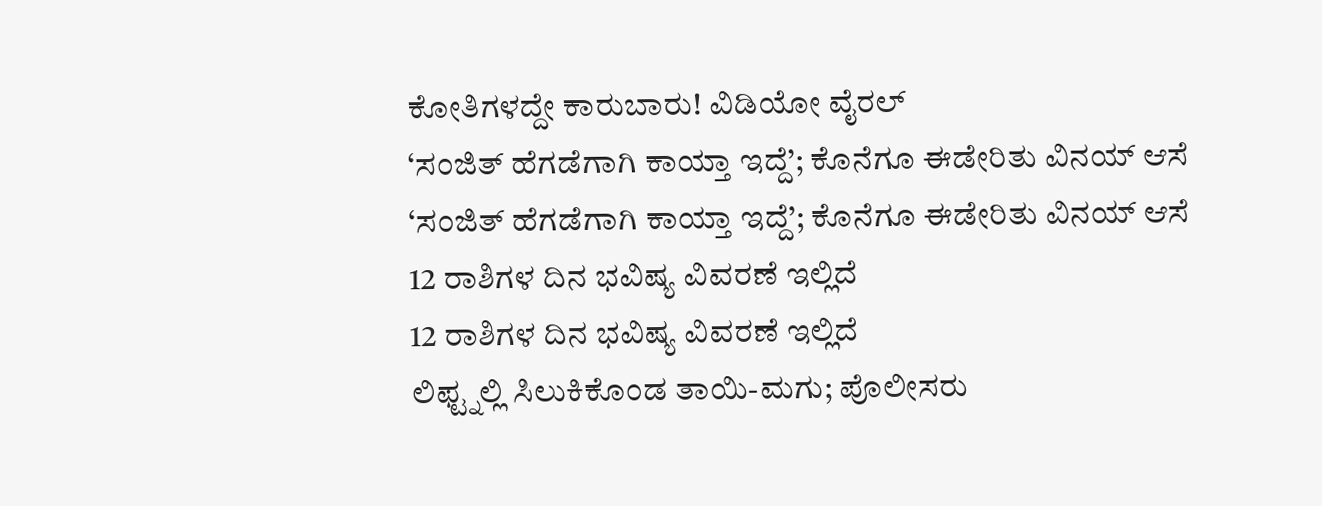ಕೋತಿಗಳದ್ದೇ ಕಾರುಬಾರು! ವಿಡಿಯೋ ವೈರಲ್
‘ಸಂಜಿತ್ ಹೆಗಡೆಗಾಗಿ ಕಾಯ್ತಾ ಇದ್ದೆ’; ಕೊನೆಗೂ ಈಡೇರಿತು ವಿನಯ್ ಆಸೆ
‘ಸಂಜಿತ್ ಹೆಗಡೆಗಾಗಿ ಕಾಯ್ತಾ ಇದ್ದೆ’; ಕೊನೆಗೂ ಈಡೇರಿತು ವಿನಯ್ ಆಸೆ
12 ರಾಶಿಗಳ ದಿನ ಭವಿಷ್ಯ ವಿವರಣೆ ಇಲ್ಲಿದೆ
12 ರಾಶಿಗಳ ದಿನ ಭವಿಷ್ಯ ವಿವರಣೆ ಇಲ್ಲಿದೆ
ಲಿಫ್ಟ್ನಲ್ಲಿ ಸಿಲುಕಿಕೊಂಡ ತಾಯಿ-ಮಗು; ಪೊಲೀಸರು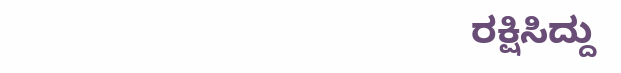ರಕ್ಷಿಸಿದ್ದು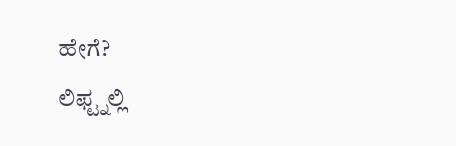ಹೇಗೆ?
ಲಿಫ್ಟ್ನಲ್ಲಿ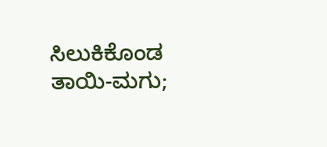ಸಿಲುಕಿಕೊಂಡ ತಾಯಿ-ಮಗು;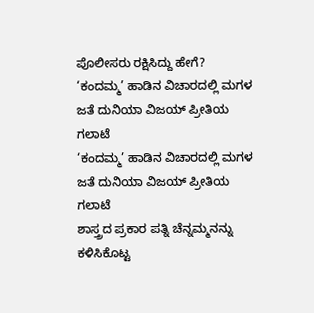ಪೊಲೀಸರು ರಕ್ಷಿಸಿದ್ದು ಹೇಗೆ?
‘ಕಂದಮ್ಮ’ ಹಾಡಿನ ವಿಚಾರದಲ್ಲಿ ಮಗಳ ಜತೆ ದುನಿಯಾ ವಿಜಯ್ ಪ್ರೀತಿಯ ಗಲಾಟೆ
‘ಕಂದಮ್ಮ’ ಹಾಡಿನ ವಿಚಾರದಲ್ಲಿ ಮಗಳ ಜತೆ ದುನಿಯಾ ವಿಜಯ್ ಪ್ರೀತಿಯ ಗಲಾಟೆ
ಶಾಸ್ತ್ರದ ಪ್ರಕಾರ ಪತ್ನಿ ಚೆನ್ನಮ್ಮನನ್ನು ಕಳಿಸಿಕೊಟ್ಟ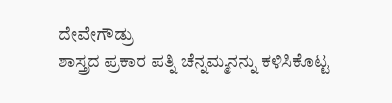ದೇವೇಗೌಡ್ರು
ಶಾಸ್ತ್ರದ ಪ್ರಕಾರ ಪತ್ನಿ ಚೆನ್ನಮ್ಮನನ್ನು ಕಳಿಸಿಕೊಟ್ಟ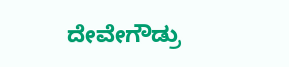ದೇವೇಗೌಡ್ರು